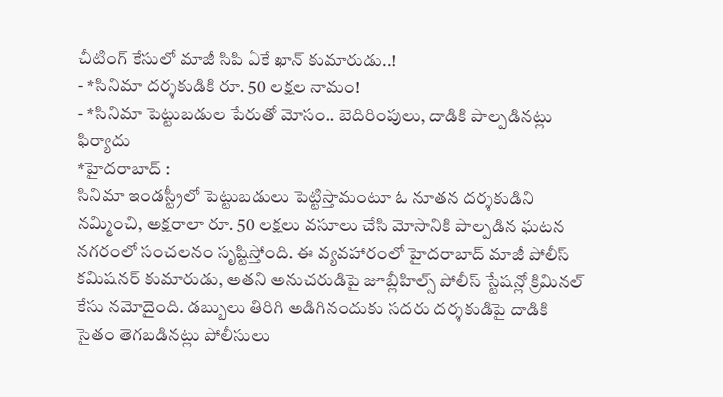చీటింగ్ కేసులో మాజీ సిపి ఏకే ఖాన్ కుమారుడు..!
- *సినిమా దర్శకుడికి రూ. 50 లక్షల నామం!
- *సినిమా పెట్టుబడుల పేరుతో మోసం.. బెదిరింపులు, దాడికి పాల్పడినట్లు ఫిర్యాదు
*హైదరాబాద్ :
సినిమా ఇండస్ట్రీలో పెట్టుబడులు పెట్టిస్తామంటూ ఓ నూతన దర్శకుడిని నమ్మించి, అక్షరాలా రూ. 50 లక్షలు వసూలు చేసి మోసానికి పాల్పడిన ఘటన నగరంలో సంచలనం సృష్టిస్తోంది. ఈ వ్యవహారంలో హైదరాబాద్ మాజీ పోలీస్ కమిషనర్ కుమారుడు, అతని అనుచరుడిపై జూబ్లీహిల్స్ పోలీస్ స్టేషన్లో క్రిమినల్ కేసు నమోదైంది. డబ్బులు తిరిగి అడిగినందుకు సదరు దర్శకుడిపై దాడికి సైతం తెగబడినట్లు పోలీసులు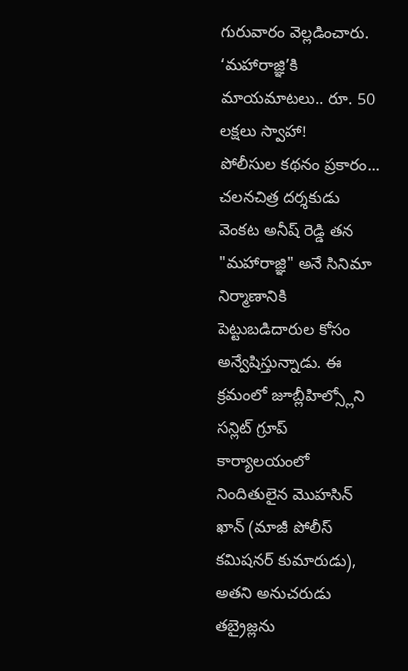గురువారం వెల్లడించారు.
‘మహారాజ్ఞి’కి మాయమాటలు.. రూ. 50 లక్షలు స్వాహా!
పోలీసుల కథనం ప్రకారం... చలనచిత్ర దర్శకుడు వెంకట అనీష్ రెడ్డి తన "మహారాజ్ఞి" అనే సినిమా నిర్మాణానికి పెట్టుబడిదారుల కోసం అన్వేషిస్తున్నాడు. ఈ క్రమంలో జూబ్లీహిల్స్లోని సన్లిట్ గ్రూప్ కార్యాలయంలో నిందితులైన మొహసిన్ ఖాన్ (మాజీ పోలీస్ కమిషనర్ కుమారుడు), అతని అనుచరుడు తబ్రైజ్లను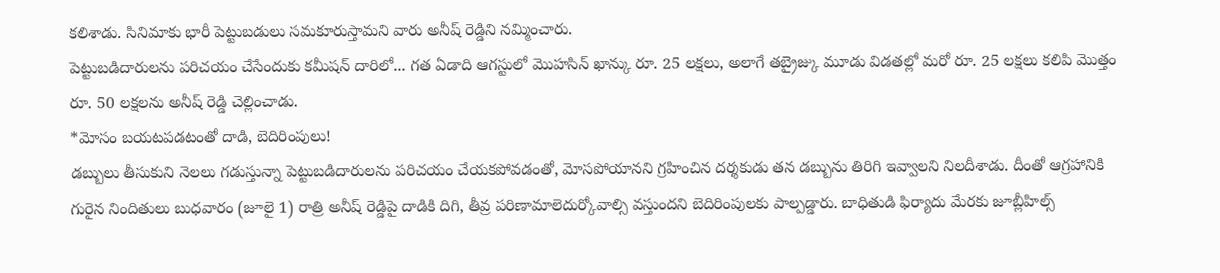కలిశాడు. సినిమాకు భారీ పెట్టుబడులు సమకూరుస్తామని వారు అనీష్ రెడ్డిని నమ్మించారు.
పెట్టుబడిదారులను పరిచయం చేసేందుకు కమీషన్ దారిలో... గత ఏడాది ఆగస్టులో మొహసిన్ ఖాన్కు రూ. 25 లక్షలు, అలాగే తబ్రైజ్కు మూడు విడతల్లో మరో రూ. 25 లక్షలు కలిపి మొత్తం రూ. 50 లక్షలను అనీష్ రెడ్డి చెల్లించాడు.
*మోసం బయటపడటంతో దాడి, బెదిరింపులు!
డబ్బులు తీసుకుని నెలలు గడుస్తున్నా పెట్టుబడిదారులను పరిచయం చేయకపోవడంతో, మోసపోయానని గ్రహించిన దర్శకుడు తన డబ్బును తిరిగి ఇవ్వాలని నిలదీశాడు. దీంతో ఆగ్రహానికి గురైన నిందితులు బుధవారం (జూలై 1) రాత్రి అనీష్ రెడ్డిపై దాడికి దిగి, తీవ్ర పరిణామాలెదుర్కోవాల్సి వస్తుందని బెదిరింపులకు పాల్పడ్డారు. బాధితుడి ఫిర్యాదు మేరకు జూబ్లీహిల్స్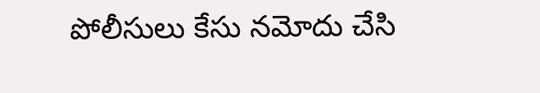పోలీసులు కేసు నమోదు చేసి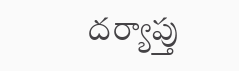దర్యాప్తు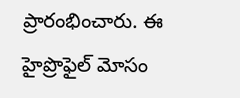ప్రారంభించారు. ఈ హైప్రొఫైల్ మోసం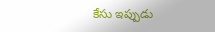కేసు ఇప్పుడు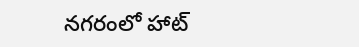నగరంలో హాట్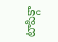టాపిక్గా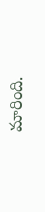మారింది.